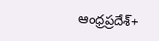ఆంధ్రప్రదేశ్+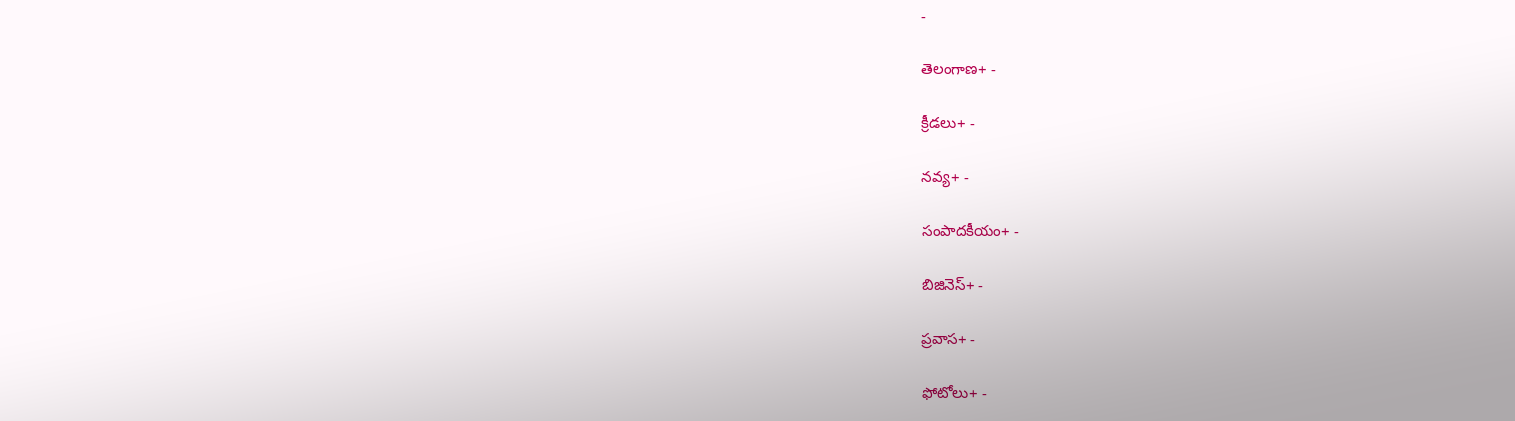-

తెలంగాణ+ -

క్రీడలు+ -

నవ్య+ -

సంపాదకీయం+ -

బిజినెస్+ -

ప్రవాస+ -

ఫోటోలు+ -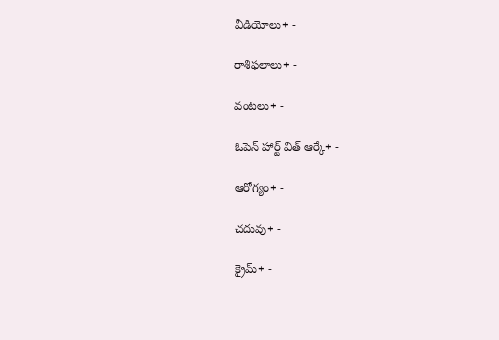వీడియోలు+ -

రాశిఫలాలు+ -

వంటలు+ -

ఓపెన్ హార్ట్ విత్ ఆర్కే+ -

ఆరోగ్యం+ -

చదువు+ -

క్రైమ్+ -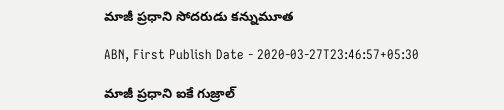మాజీ ప్రధాని సోదరుడు కన్నుమూత

ABN, First Publish Date - 2020-03-27T23:46:57+05:30

మాజీ ప్రధాని ఐకే గుజ్రాల్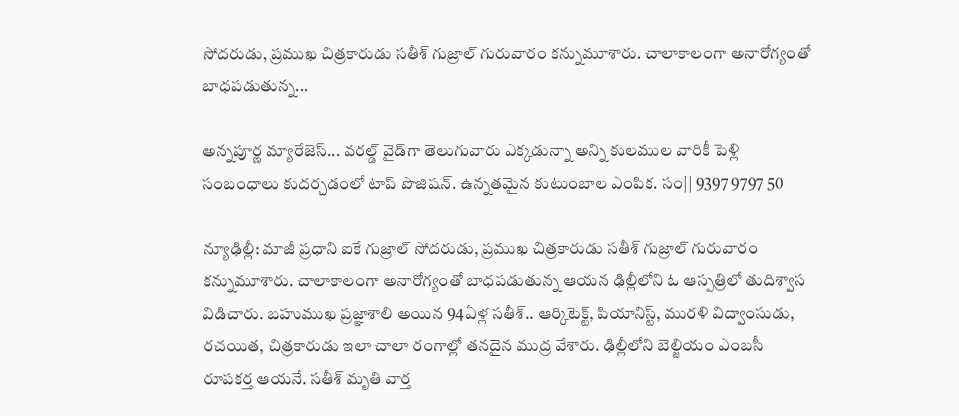సోదరుడు, ప్రముఖ చిత్రకారుడు సతీశ్ గుజ్రాల్ గురువారం కన్నుమూశారు. చాలాకాలంగా అనారోగ్యంతో బాధపడుతున్న...

అన్నపూర్ణ మ్యారేజెస్... వరల్డ్ వైడ్‌గా తెలుగువారు ఎక్కడున్నా అన్ని కులముల వారికీ పెళ్లి సంబంధాలు కుదర్చడంలో టాప్ పొజిషన్. ఉన్నతమైన కుటుంబాల ఎంపిక. సం|| 9397 9797 50

న్యూఢిల్లీ: మాజీ ప్రధాని ఐకే గుజ్రాల్ సోదరుడు, ప్రముఖ చిత్రకారుడు సతీశ్ గుజ్రాల్ గురువారం కన్నుమూశారు. చాలాకాలంగా అనారోగ్యంతో బాధపడుతున్న ఆయన ఢిల్లీలోని ఓ ఆస్పత్రిలో తుదిశ్వాస విడిచారు. బహుముఖ ప్రజ్ఞాశాలి అయిన 94ఏళ్ల సతీశ్.. ఆర్కిటెక్ట్, పియానిస్ట్, మురళి విద్వాంసుడు, రచయిత, చిత్రకారుడు ఇలా చాలా రంగాల్లో తనదైన ముద్ర వేశారు. ఢిల్లీలోని బెల్జియం ఎంబసీ రూపకర్త ఆయనే. సతీశ్ మృతి వార్త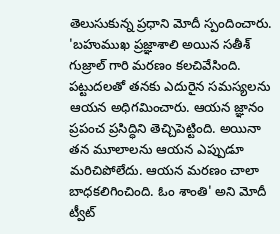తెలుసుకున్న ప్రధాని మోదీ స్పందించారు. 'బహుముఖ ప్రజ్ఞాశాలి అయిన సతీశ్ గుజ్రాల్ గారి మరణం కలచివేసింది. పట్టుదలతో తనకు ఎదురైన సమస్యలను ఆయన అధిగమించారు. ఆయన జ్ఞానం ప్రపంచ ప్రసిద్ధిని తెచ్చిపెట్టింది. అయినా తన మూలాలను ఆయన ఎప్పుడూ మరిచిపోలేదు. ఆయన మరణం చాలా బాధకలిగించింది. ఓం శాంతి' అని మోదీ ట్వీట్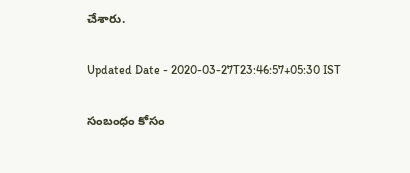చేశారు.

Updated Date - 2020-03-27T23:46:57+05:30 IST

సంబంధం కోసం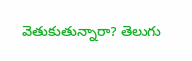వెతుకుతున్నారా? తెలుగు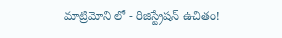మాట్రిమోని లో - రిజిస్ట్రేషన్ ఉచితం!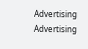Advertising
Advertising